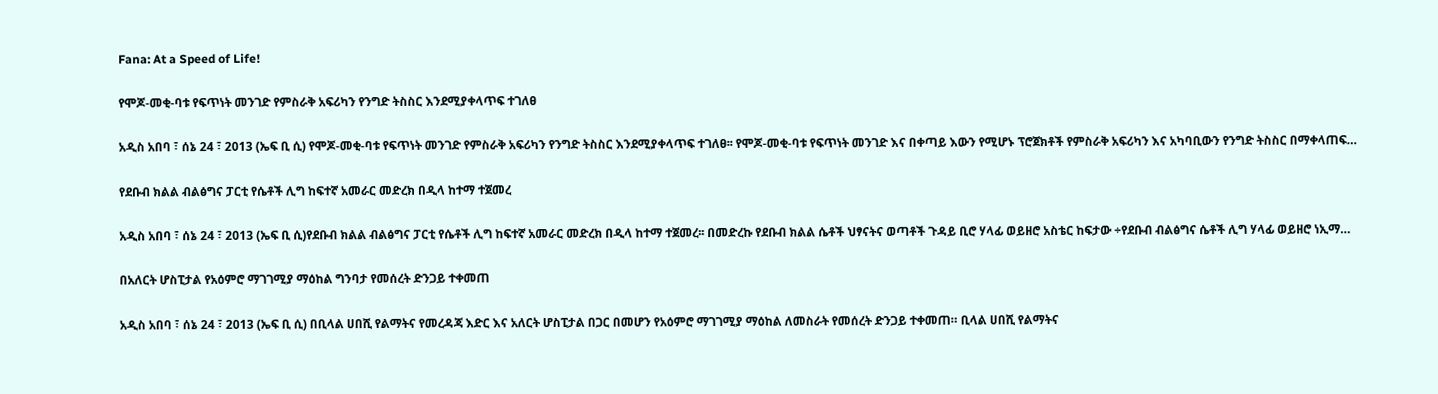Fana: At a Speed of Life!

የሞጆ-መቂ-ባቱ የፍጥነት መንገድ የምስራቅ አፍሪካን የንግድ ትስስር እንደሚያቀላጥፍ ተገለፀ

አዲስ አበባ ፣ ሰኔ 24 ፣ 2013 (ኤፍ ቢ ሲ) የሞጆ-መቂ-ባቱ የፍጥነት መንገድ የምስራቅ አፍሪካን የንግድ ትስስር እንደሚያቀላጥፍ ተገለፀ፡፡ የሞጆ-መቂ-ባቱ የፍጥነት መንገድ እና በቀጣይ እውን የሚሆኑ ፕሮጀክቶች የምስራቅ አፍሪካን እና አካባቢውን የንግድ ትስስር በማቀላጠፍ…

የደቡብ ክልል ብልፅግና ፓርቲ የሴቶች ሊግ ከፍተኛ አመራር መድረክ በዲላ ከተማ ተጀመረ

አዲስ አበባ ፣ ሰኔ 24 ፣ 2013 (ኤፍ ቢ ሲ)የደቡብ ክልል ብልፅግና ፓርቲ የሴቶች ሊግ ከፍተኛ አመራር መድረክ በዲላ ከተማ ተጀመረ፡፡ በመድረኩ የደቡብ ክልል ሴቶች ህፃናትና ወጣቶች ጉዳይ ቢሮ ሃላፊ ወይዘሮ አስቴር ከፍታው ÷የደቡብ ብልፅግና ሴቶች ሊግ ሃላፊ ወይዘሮ ነኢማ…

በአለርት ሆስፒታል የአዕምሮ ማገገሚያ ማዕከል ግንባታ የመሰረት ድንጋይ ተቀመጠ

አዲስ አበባ ፣ ሰኔ 24 ፣ 2013 (ኤፍ ቢ ሲ) በቢላል ሀበሺ የልማትና የመረዳጃ እድር እና አለርት ሆስፒታል በጋር በመሆን የአዕምሮ ማገገሚያ ማዕከል ለመስራት የመሰረት ድንጋይ ተቀመጠ። ቢላል ሀበሺ የልማትና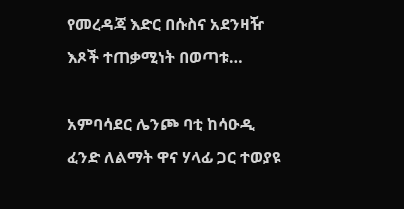የመረዳጃ እድር በሱስና አደንዛዥ እጾች ተጠቃሚነት በወጣቱ…

አምባሳደር ሌንጮ ባቲ ከሳዑዲ ፈንድ ለልማት ዋና ሃላፊ ጋር ተወያዩ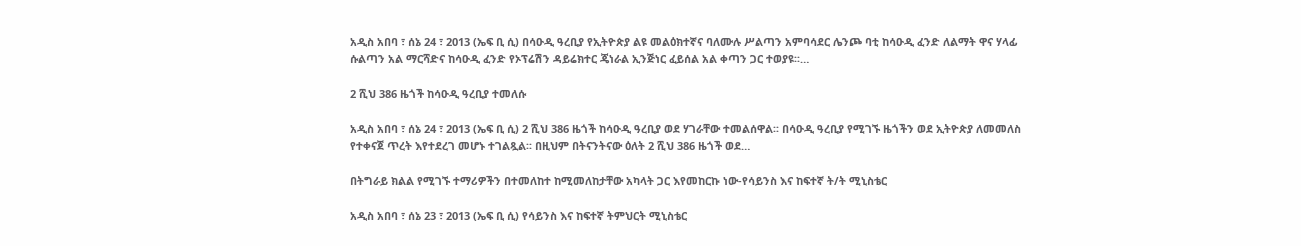አዲስ አበባ ፣ ሰኔ 24 ፣ 2013 (ኤፍ ቢ ሲ) በሳዑዲ ዓረቢያ የኢትዮጵያ ልዩ መልዕክተኛና ባለሙሉ ሥልጣን አምባሳደር ሌንጮ ባቲ ከሳዑዲ ፈንድ ለልማት ዋና ሃላፊ ሱልጣን አል ማርሻድና ከሳዑዲ ፈንድ የኦፕሬሽን ዳይሬክተር ጄነራል ኢንጅነር ፈይሰል አል ቀጣን ጋር ተወያዩ፡፡…

2 ሺህ 386 ዜጎች ከሳዑዲ ዓረቢያ ተመለሱ

አዲስ አበባ ፣ ሰኔ 24 ፣ 2013 (ኤፍ ቢ ሲ) 2 ሺህ 386 ዜጎች ከሳዑዲ ዓረቢያ ወደ ሃገራቸው ተመልሰዋል፡፡ በሳዑዲ ዓረቢያ የሚገኙ ዜጎችን ወደ ኢትዮጵያ ለመመለስ የተቀናጀ ጥረት እየተደረገ መሆኑ ተገልጿል፡፡ በዚህም በትናንትናው ዕለት 2 ሺህ 386 ዜጎች ወደ…

በትግራይ ክልል የሚገኙ ተማሪዎችን በተመለከተ ከሚመለከታቸው አካላት ጋር እየመከርኩ ነው-የሳይንስ እና ከፍተኛ ት/ት ሚኒስቴር

አዲስ አበባ ፣ ሰኔ 23 ፣ 2013 (ኤፍ ቢ ሲ) የሳይንስ እና ከፍተኛ ትምህርት ሚኒስቴር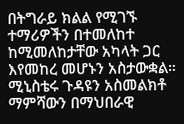በትግራይ ክልል የሚገኙ ተማሪዎችን በተመለከተ ከሚመለከታቸው አካላት ጋር እየመከረ መሆኑን አስታውቋል። ሚኒስቴሩ ጉዳዩን አስመልክቶ ማምሻውን በማህበራዊ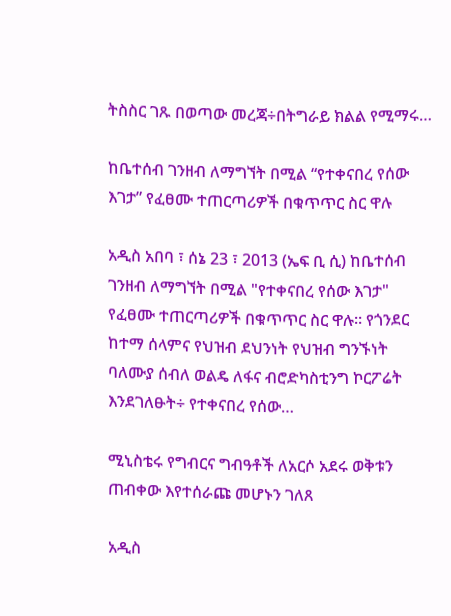ትስስር ገጹ በወጣው መረጃ÷በትግራይ ክልል የሚማሩ…

ከቤተሰብ ገንዘብ ለማግኘት በሚል “የተቀናበረ የሰው እገታ” የፈፀሙ ተጠርጣሪዎች በቁጥጥር ስር ዋሉ

አዲስ አበባ ፣ ሰኔ 23 ፣ 2013 (ኤፍ ቢ ሲ) ከቤተሰብ ገንዘብ ለማግኘት በሚል "የተቀናበረ የሰው እገታ" የፈፀሙ ተጠርጣሪዎች በቁጥጥር ስር ዋሉ። የጎንደር ከተማ ሰላምና የህዝብ ደህንነት የህዝብ ግንኙነት ባለሙያ ሰብለ ወልዴ ለፋና ብሮድካስቲንግ ኮርፖሬት እንደገለፁት÷ የተቀናበረ የሰው…

ሚኒስቴሩ የግብርና ግብዓቶች ለአርሶ አደሩ ወቅቱን ጠብቀው እየተሰራጩ መሆኑን ገለጸ

አዲስ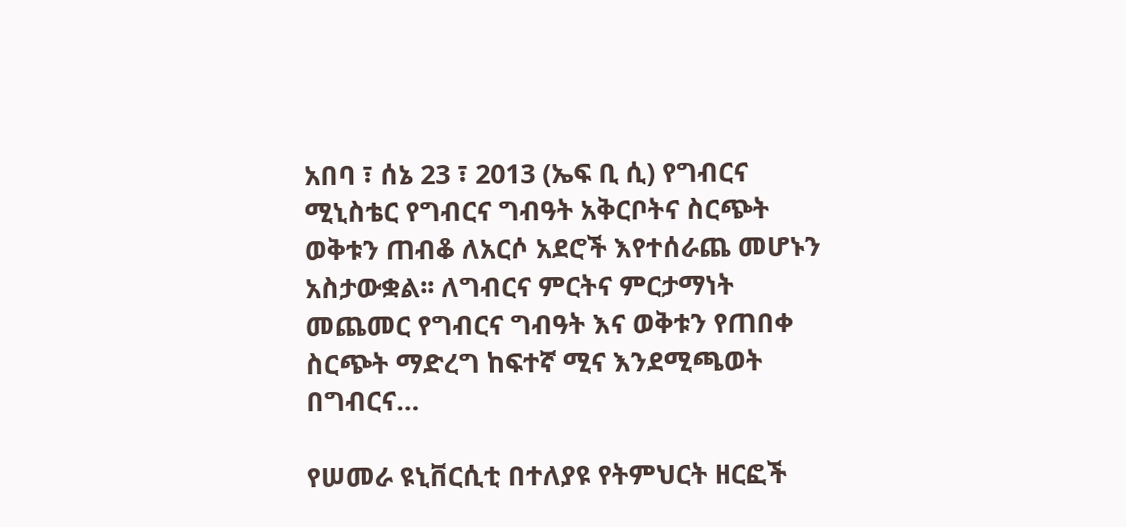አበባ ፣ ሰኔ 23 ፣ 2013 (ኤፍ ቢ ሲ) የግብርና ሚኒስቴር የግብርና ግብዓት አቅርቦትና ስርጭት ወቅቱን ጠብቆ ለአርሶ አደሮች እየተሰራጨ መሆኑን አስታውቋል፡፡ ለግብርና ምርትና ምርታማነት መጨመር የግብርና ግብዓት እና ወቅቱን የጠበቀ ስርጭት ማድረግ ከፍተኛ ሚና እንደሚጫወት በግብርና…

የሠመራ ዩኒቨርሲቲ በተለያዩ የትምህርት ዘርፎች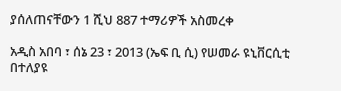ያሰለጠናቸውን 1 ሺህ 887 ተማሪዎች አስመረቀ

አዲስ አበባ ፣ ሰኔ 23 ፣ 2013 (ኤፍ ቢ ሲ) የሠመራ ዩኒቨርሲቲ በተለያዩ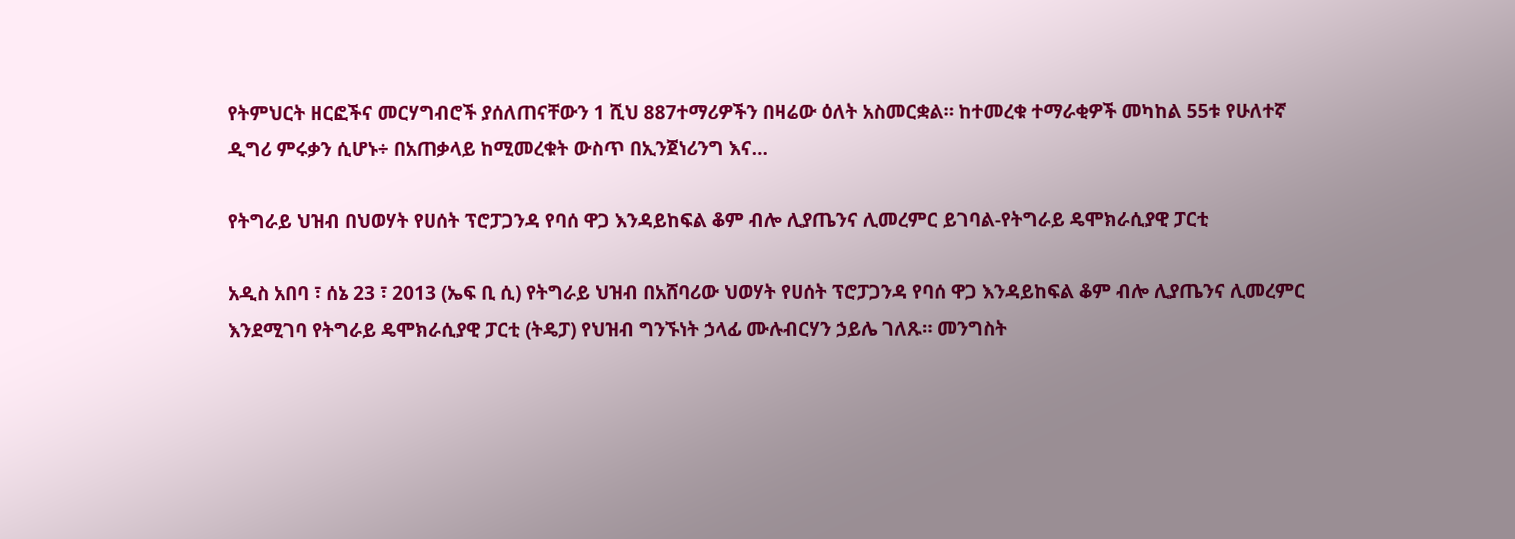የትምህርት ዘርፎችና መርሃግብሮች ያሰለጠናቸውን 1 ሺህ 887ተማሪዎችን በዛሬው ዕለት አስመርቋል። ከተመረቁ ተማራቂዎች መካከል 55ቱ የሁለተኛ ዲግሪ ምሩቃን ሲሆኑ÷ በአጠቃላይ ከሚመረቁት ውስጥ በኢንጀነሪንግ እና…

የትግራይ ህዝብ በህወሃት የሀሰት ፕሮፓጋንዳ የባሰ ዋጋ እንዳይከፍል ቆም ብሎ ሊያጤንና ሊመረምር ይገባል-የትግራይ ዴሞክራሲያዊ ፓርቲ

አዲስ አበባ ፣ ሰኔ 23 ፣ 2013 (ኤፍ ቢ ሲ) የትግራይ ህዝብ በአሸባሪው ህወሃት የሀሰት ፕሮፓጋንዳ የባሰ ዋጋ እንዳይከፍል ቆም ብሎ ሊያጤንና ሊመረምር እንደሚገባ የትግራይ ዴሞክራሲያዊ ፓርቲ (ትዴፓ) የህዝብ ግንኙነት ኃላፊ ሙሉብርሃን ኃይሌ ገለጹ። መንግስት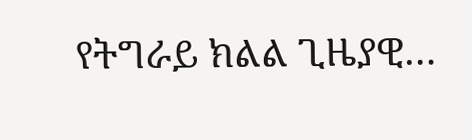የትግራይ ክልል ጊዜያዊ…